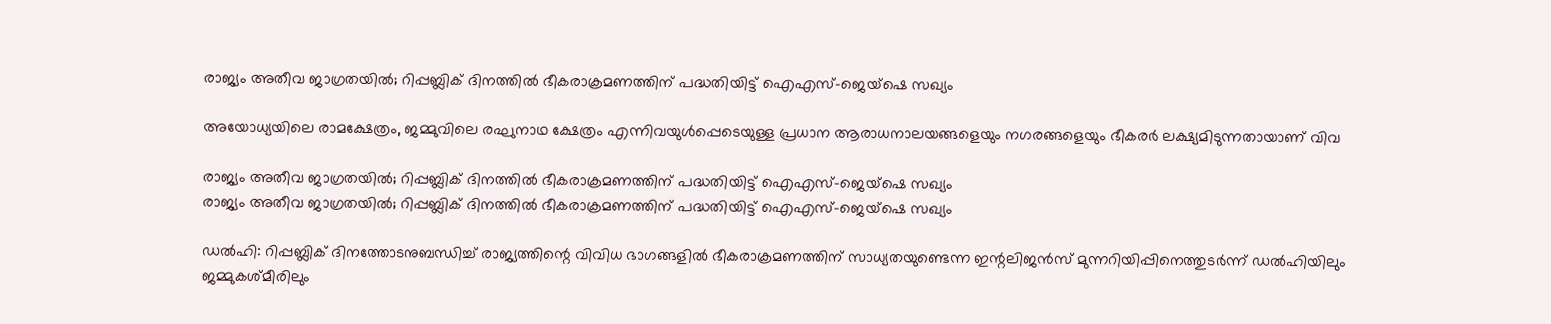രാജ്യം അതീവ ജാഗ്രതയിൽ; റിപ്പബ്ലിക് ദിനത്തിൽ ഭീകരാക്രമണത്തിന് പദ്ധതിയിട്ട് ഐഎസ്-ജെയ്ഷെ സഖ്യം

അയോധ്യയിലെ രാമക്ഷേത്രം, ജമ്മുവിലെ രഘുനാഥ ക്ഷേത്രം എന്നിവയുൾപ്പെടെയുള്ള പ്രധാന ആരാധനാലയങ്ങളെയും നഗരങ്ങളെയും ഭീകരർ ലക്ഷ്യമിടുന്നതായാണ് വിവ

രാജ്യം അതീവ ജാഗ്രതയിൽ; റിപ്പബ്ലിക് ദിനത്തിൽ ഭീകരാക്രമണത്തിന് പദ്ധതിയിട്ട് ഐഎസ്-ജെയ്ഷെ സഖ്യം
രാജ്യം അതീവ ജാഗ്രതയിൽ; റിപ്പബ്ലിക് ദിനത്തിൽ ഭീകരാക്രമണത്തിന് പദ്ധതിയിട്ട് ഐഎസ്-ജെയ്ഷെ സഖ്യം

ഡൽഹി: റിപ്പബ്ലിക് ദിനത്തോടനുബന്ധിച്ച് രാജ്യത്തിന്റെ വിവിധ ഭാഗങ്ങളിൽ ഭീകരാക്രമണത്തിന് സാധ്യതയുണ്ടെന്ന ഇന്റലിജൻസ് മുന്നറിയിപ്പിനെത്തുടർന്ന് ഡൽഹിയിലും ജമ്മുകശ്മീരിലും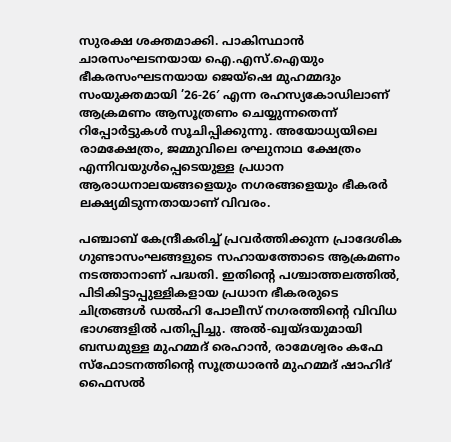സുരക്ഷ ശക്തമാക്കി. പാകിസ്ഥാൻ ചാരസംഘടനയായ ഐ.എസ്.ഐയും ഭീകരസംഘടനയായ ജെയ്‌ഷെ മുഹമ്മദും സംയുക്തമായി ’26-26′ എന്ന രഹസ്യകോഡിലാണ് ആക്രമണം ആസൂത്രണം ചെയ്യുന്നതെന്ന് റിപ്പോർട്ടുകൾ സൂചിപ്പിക്കുന്നു. അയോധ്യയിലെ രാമക്ഷേത്രം, ജമ്മുവിലെ രഘുനാഥ ക്ഷേത്രം എന്നിവയുൾപ്പെടെയുള്ള പ്രധാന ആരാധനാലയങ്ങളെയും നഗരങ്ങളെയും ഭീകരർ ലക്ഷ്യമിടുന്നതായാണ് വിവരം.

പഞ്ചാബ് കേന്ദ്രീകരിച്ച് പ്രവർത്തിക്കുന്ന പ്രാദേശിക ഗുണ്ടാസംഘങ്ങളുടെ സഹായത്തോടെ ആക്രമണം നടത്താനാണ് പദ്ധതി. ഇതിന്റെ പശ്ചാത്തലത്തിൽ, പിടികിട്ടാപ്പുള്ളികളായ പ്രധാന ഭീകരരുടെ ചിത്രങ്ങൾ ഡൽഹി പോലീസ് നഗരത്തിന്റെ വിവിധ ഭാഗങ്ങളിൽ പതിപ്പിച്ചു. അൽ-ഖ്വയ്‌ദയുമായി ബന്ധമുള്ള മുഹമ്മദ് രെഹാൻ, രാമേശ്വരം കഫേ സ്ഫോടനത്തിന്റെ സൂത്രധാരൻ മുഹമ്മദ് ഷാഹിദ് ഫൈസൽ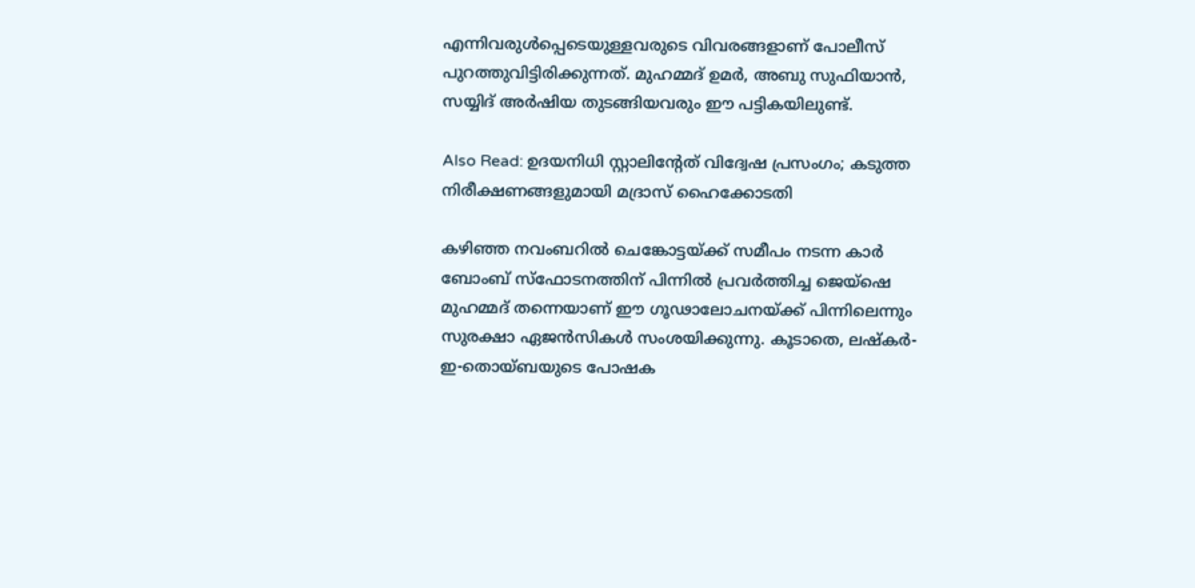എന്നിവരുൾപ്പെടെയുള്ളവരുടെ വിവരങ്ങളാണ് പോലീസ് പുറത്തുവിട്ടിരിക്കുന്നത്. മുഹമ്മദ് ഉമർ, അബു സുഫിയാൻ, സയ്യിദ് അർഷിയ തുടങ്ങിയവരും ഈ പട്ടികയിലുണ്ട്.

Also Read: ഉദയനിധി സ്റ്റാലിന്റേത് വിദ്വേഷ പ്രസംഗം; കടുത്ത നിരീക്ഷണങ്ങളുമായി മദ്രാസ് ഹൈക്കോടതി

കഴിഞ്ഞ നവംബറിൽ ചെങ്കോട്ടയ്ക്ക് സമീപം നടന്ന കാർ ബോംബ് സ്ഫോടനത്തിന് പിന്നിൽ പ്രവർത്തിച്ച ജെയ്ഷെ മുഹമ്മദ് തന്നെയാണ് ഈ ഗൂഢാലോചനയ്ക്ക് പിന്നിലെന്നും സുരക്ഷാ ഏജൻസികൾ സംശയിക്കുന്നു. കൂടാതെ, ലഷ്കർ-ഇ-തൊയ്ബയുടെ പോഷക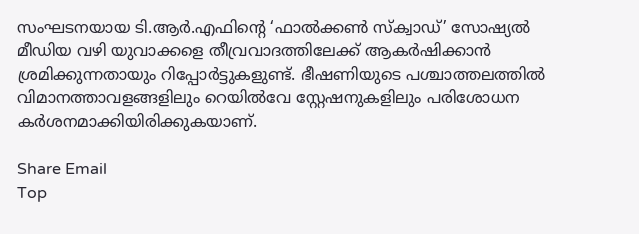സംഘടനയായ ടി.ആർ.എഫിന്റെ ‘ഫാൽക്കൺ സ്ക്വാഡ്’ സോഷ്യൽ മീഡിയ വഴി യുവാക്കളെ തീവ്രവാദത്തിലേക്ക് ആകർഷിക്കാൻ ശ്രമിക്കുന്നതായും റിപ്പോർട്ടുകളുണ്ട്. ഭീഷണിയുടെ പശ്ചാത്തലത്തിൽ വിമാനത്താവളങ്ങളിലും റെയിൽവേ സ്റ്റേഷനുകളിലും പരിശോധന കർശനമാക്കിയിരിക്കുകയാണ്.

Share Email
Top